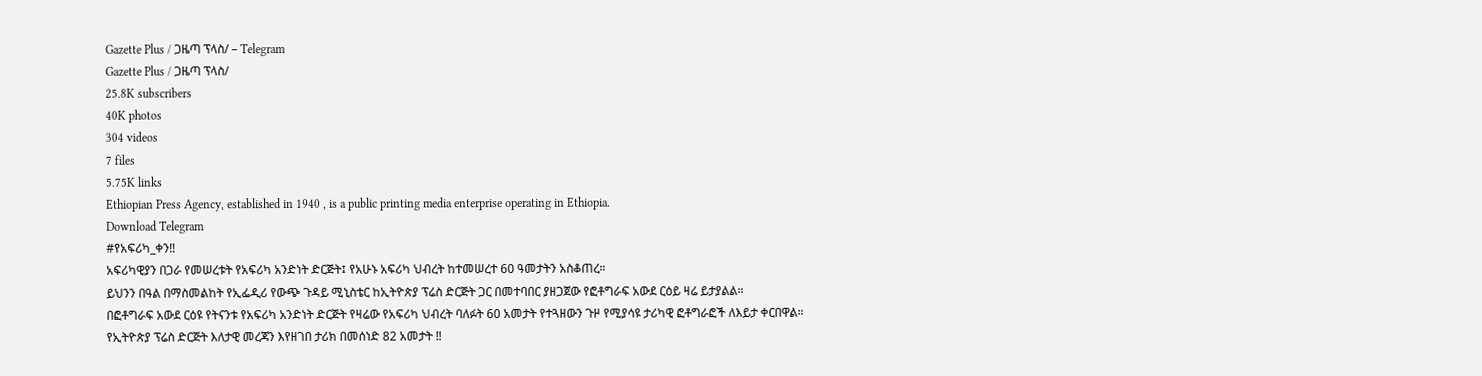Gazette Plus / ጋዜጣ ፕላስ/ – Telegram
Gazette Plus / ጋዜጣ ፕላስ/
25.8K subscribers
40K photos
304 videos
7 files
5.75K links
Ethiopian Press Agency, established in 1940 , is a public printing media enterprise operating in Ethiopia.
Download Telegram
#የአፍሪካ_ቀን‼
አፍሪካዊያን በጋራ የመሠረቱት የአፍሪካ አንድነት ድርጅት፤ የአሁኑ አፍሪካ ህብረት ከተመሠረተ 60 ዓመታትን አስቆጠረ።
ይህንን በዓል በማስመልከት የኢፌዲሪ የውጭ ጉዳይ ሚኒስቴር ከኢትዮጵያ ፕሬስ ድርጅት ጋር በመተባበር ያዘጋጀው የፎቶግራፍ አውደ ርዕይ ዛሬ ይታያልል።
በፎቶግራፍ አውደ ርዕዩ የትናንቱ የአፍሪካ አንድነት ድርጅት የዛሬው የአፍሪካ ህብረት ባለፉት 60 አመታት የተጓዘውን ጉዞ የሚያሳዩ ታሪካዊ ፎቶግራፎች ለእይታ ቀርበዋል።
የኢትዮጵያ ፕሬስ ድርጅት እለታዊ መረጃን እየዘገበ ታሪክ በመሰነድ 82 አመታት ‼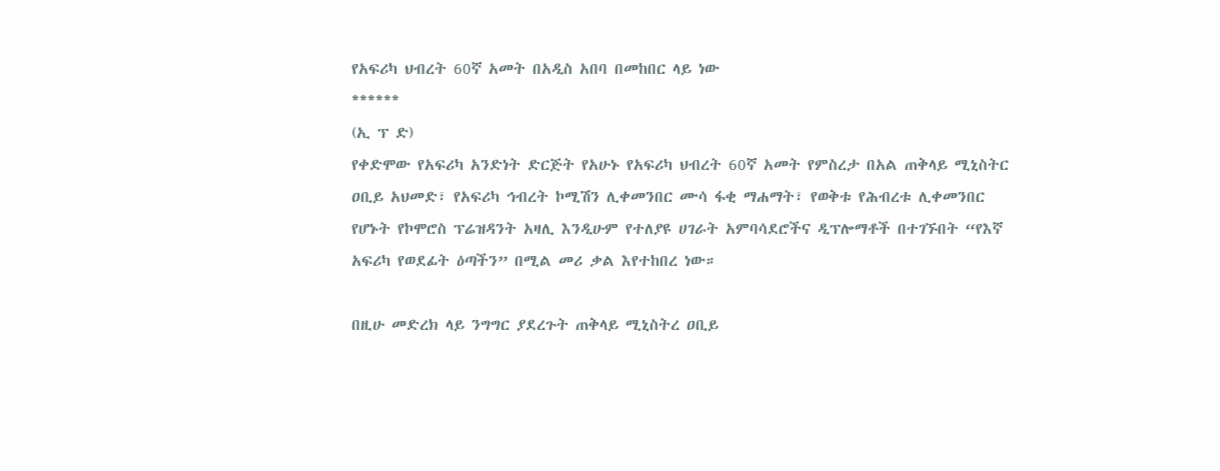የአፍሪካ ህብረት 60ኛ አመት በአዲስ አበባ በመከበር ላይ ነው
******
(ኢ ፕ ድ)
የቀድሞው የአፍሪካ አንድነት ድርጅት የአሁኑ የአፍሪካ ህብረት 60ኛ አመት የምስረታ በአል ጠቅላይ ሚኒስትር ዐቢይ አህመድ፣ የአፍሪካ ኅብረት ኮሚሽን ሊቀመንበር ሙሳ ፋቂ ማሐማት፣ የወቅቱ የሕብረቱ ሊቀመንበር የሆኑት የኮሞሮስ ፕሬዝዳንት አዛሊ እንዲሁም የተለያዩ ሀገራት አምባሳደሮችና ዲፕሎማቶች በተገኙበት “የእኛ አፍሪካ የወደፊት ዕጣችን” በሚል መሪ ቃል እየተከበረ ነው።

በዚሁ መድረክ ላይ ንግግር ያደረጉት ጠቅላይ ሚኒስትረ ዐቢይ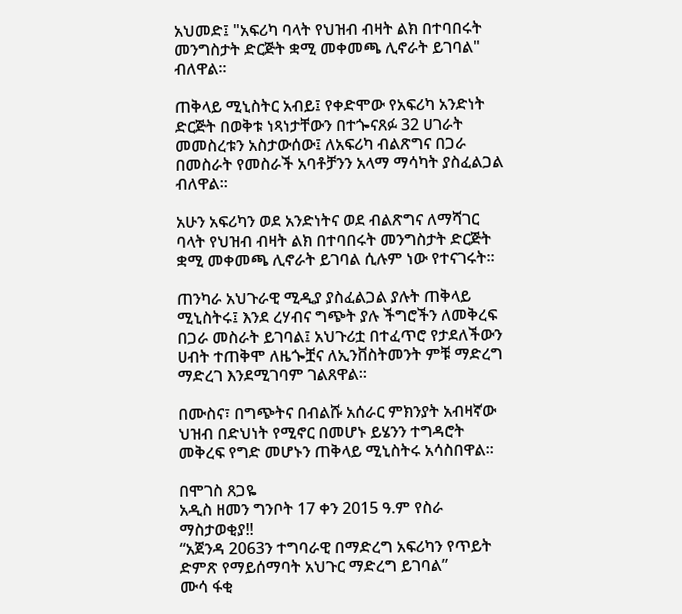አህመድ፤ "አፍሪካ ባላት የህዝብ ብዛት ልክ በተባበሩት መንግስታት ድርጅት ቋሚ መቀመጫ ሊኖራት ይገባል" ብለዋል።

ጠቅላይ ሚኒስትር አብይ፤ የቀድሞው የአፍሪካ አንድነት ድርጅት በወቅቱ ነጻነታቸውን በተጐናጸፉ 32 ሀገራት መመስረቱን አስታውሰው፤ ለአፍሪካ ብልጽግና በጋራ በመስራት የመስራች አባቶቻንን አላማ ማሳካት ያስፈልጋል ብለዋል።

አሁን አፍሪካን ወደ አንድነትና ወደ ብልጽግና ለማሻገር ባላት የህዝብ ብዛት ልክ በተባበሩት መንግስታት ድርጅት ቋሚ መቀመጫ ሊኖራት ይገባል ሲሉም ነው የተናገሩት።

ጠንካራ አህጉራዊ ሚዲያ ያስፈልጋል ያሉት ጠቅላይ ሚኒስትሩ፤ እንደ ረሃብና ግጭት ያሉ ችግሮችን ለመቅረፍ በጋራ መስራት ይገባል፤ አህጉሪቷ በተፈጥሮ የታደለችውን ሀብት ተጠቅሞ ለዜጐቿና ለኢንቨስትመንት ምቹ ማድረግ ማድረገ እንደሚገባም ገልጸዋል።

በሙስና፣ በግጭትና በብልሹ አሰራር ምክንያት አብዛኛው ህዝብ በድህነት የሚኖር በመሆኑ ይሄንን ተግዳሮት መቅረፍ የግድ መሆኑን ጠቅላይ ሚኒስትሩ አሳስበዋል።

በሞገስ ጸጋዬ
አዲስ ዘመን ግንቦት 17 ቀን 2015 ዓ.ም የስራ ማስታወቂያ‼
“አጀንዳ 2063ን ተግባራዊ በማድረግ አፍሪካን የጥይት ድምጽ የማይሰማባት አህጉር ማድረግ ይገባል”
ሙሳ ፋቂ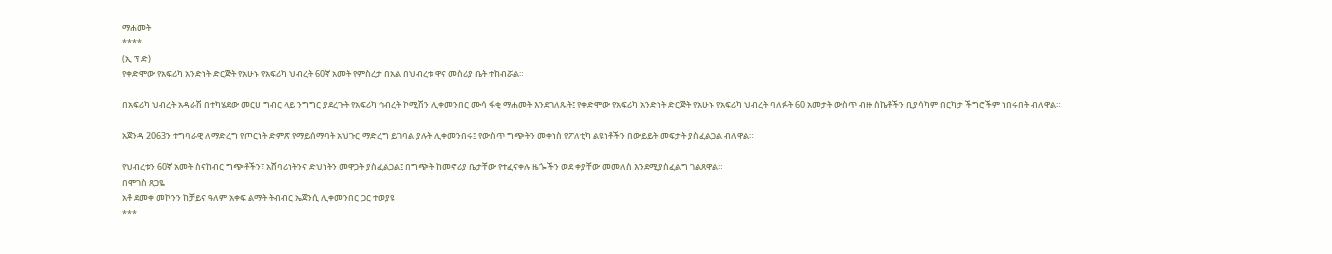ማሐመት
****
(ኢ ፕ ድ)
የቀድሞው የአፍሪካ አንድነት ድርጅት የአሁኑ የአፍሪካ ህብረት 60ኛ አመት የምስረታ በአል በህብረቱ ዋና መስሪያ ቤት ተከብሯል።

በአፍሪካ ህብረት አዳራሽ በተካሄደው መርሀ ግብር ላይ ንግግር ያደረጉት የአፍሪካ ኅብረት ኮሚሽን ሊቀመንበር ሙሳ ፋቂ ማሐመት እንደገለጹት፤ የቀድሞው የአፍሪካ አንድነት ድርጅት የአሁኑ የአፍሪካ ህብረት ባለፉት 60 አመታት ውስጥ ብዙ ስኬቶችን ቢያሳካም በርካታ ችግሮችም ነበሩበት ብለዋል።

አጀንዳ 2063ን ተግባራዊ ለማድረግ የጦርነት ድምጽ የማይሰማባት አህጉር ማድረግ ይገባል ያሉት ሊቀመንበሩ፤ የውስጥ ግጭትን መቀነስ የፖለቲካ ልዩነቶችን በውይይት መፍታት ያስፈልጋል ብለዋል።

የህብረቱን 60ኛ አመት ስናከብር ግጭቶችን፣ አሸባሪነትንና ድህነትን መዋጋት ያስፈልጋል፤ በግጭት ከመኖሪያ ቤታቸው የተፈናቀሉ ዜጐችን ወደ ቀያቸው መመለስ እንደሚያስፈልግ ገልጸዋል።
በሞገስ ጸጋዬ
አቶ ደመቀ መኮንን ከቻይና ዓለም አቀፍ ልማት ትብብር ኤጀንሲ ሊቀመንበር ጋር ተወያዩ
***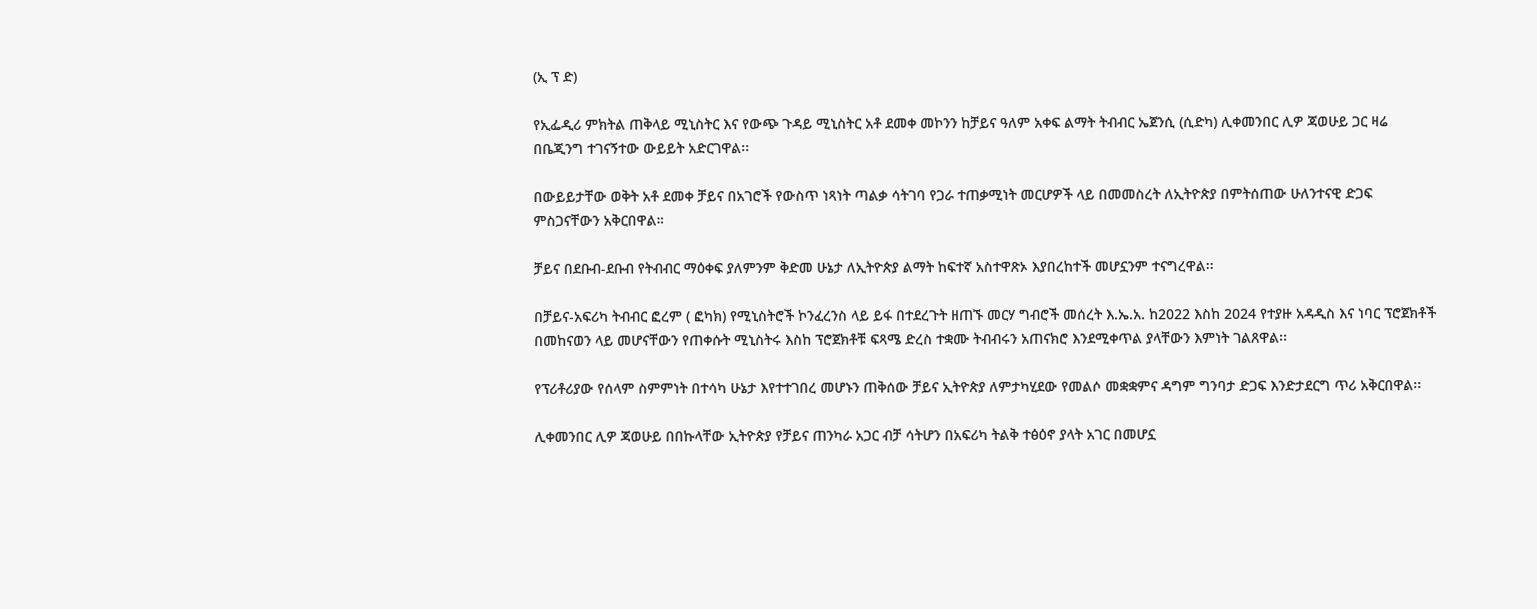(ኢ ፕ ድ)

የኢፌዲሪ ምክትል ጠቅላይ ሚኒስትር እና የውጭ ጉዳይ ሚኒስትር አቶ ደመቀ መኮንን ከቻይና ዓለም አቀፍ ልማት ትብብር ኤጀንሲ (ሲድካ) ሊቀመንበር ሊዎ ጃወሁይ ጋር ዛሬ በቤጂንግ ተገናኝተው ውይይት አድርገዋል፡፡

በውይይታቸው ወቅት አቶ ደመቀ ቻይና በአገሮች የውስጥ ነጻነት ጣልቃ ሳትገባ የጋራ ተጠቃሚነት መርሆዎች ላይ በመመስረት ለኢትዮጵያ በምትሰጠው ሁለንተናዊ ድጋፍ ምስጋናቸውን አቅርበዋል።

ቻይና በደቡብ-ደቡብ የትብብር ማዕቀፍ ያለምንም ቅድመ ሁኔታ ለኢትዮጵያ ልማት ከፍተኛ አስተዋጽኦ እያበረከተች መሆኗንም ተናግረዋል፡፡

በቻይና-አፍሪካ ትብብር ፎረም ( ፎካክ) የሚኒስትሮች ኮንፈረንስ ላይ ይፋ በተደረጉት ዘጠኙ መርሃ ግብሮች መሰረት እ.ኤ.አ. ከ2022 እስከ 2024 የተያዙ አዳዲስ እና ነባር ፕሮጀክቶች በመከናወን ላይ መሆናቸውን የጠቀሱት ሚኒስትሩ እስከ ፕሮጀክቶቹ ፍጻሜ ድረስ ተቋሙ ትብብሩን አጠናክሮ እንደሚቀጥል ያላቸውን እምነት ገልጸዋል፡፡

የፕሪቶሪያው የሰላም ስምምነት በተሳካ ሁኔታ እየተተገበረ መሆኑን ጠቅሰው ቻይና ኢትዮጵያ ለምታካሂደው የመልሶ መቋቋምና ዳግም ግንባታ ድጋፍ እንድታደርግ ጥሪ አቅርበዋል፡፡

ሊቀመንበር ሊዎ ጃወሁይ በበኩላቸው ኢትዮጵያ የቻይና ጠንካራ አጋር ብቻ ሳትሆን በአፍሪካ ትልቅ ተፅዕኖ ያላት አገር በመሆኗ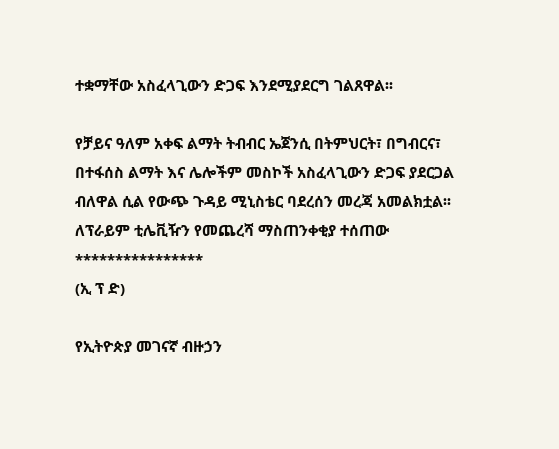ተቋማቸው አስፈላጊውን ድጋፍ እንደሚያደርግ ገልጸዋል፡፡

የቻይና ዓለም አቀፍ ልማት ትብብር ኤጀንሲ በትምህርት፣ በግብርና፣ በተፋሰስ ልማት እና ሌሎችም መስኮች አስፈላጊውን ድጋፍ ያደርጋል ብለዋል ሲል የውጭ ጉዳይ ሚኒስቴር ባደረሰን መረጃ አመልክቷል፡፡
ለፕራይም ቲሌቪዥን የመጨረሻ ማስጠንቀቂያ ተሰጠው
****************
(ኢ ፕ ድ)

የኢትዮጵያ መገናኛ ብዙኃን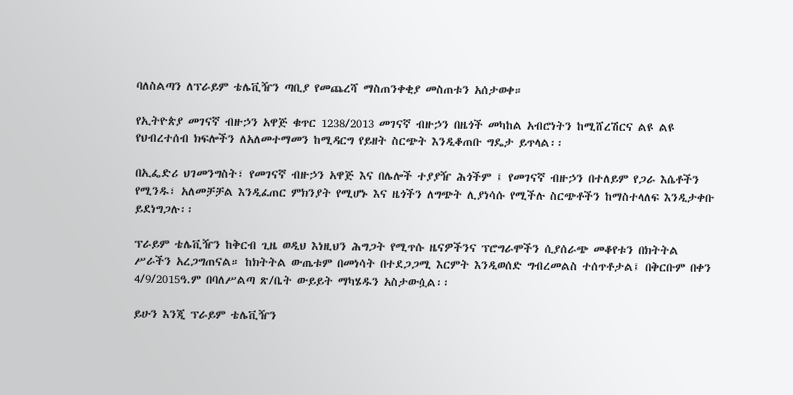ባለስልጣን ለፕራይም ቴሌቪዥን ጣቢያ የመጨረሻ ማስጠንቀቂያ መስጠቱን አሰታወቀ።

የኢትዮጵያ መገናኛ ብዙኃን አዋጅ ቁጥር 1238/2013 መገናኛ ብዙኃን በዜጎች መካከል አብሮነትን ከሚሸረሽርና ልዩ ልዩ የህብረተሰብ ክፍሎችን ለአለመተማመን ከሚዳርግ የይዘት ስርጭት እንዲቆጠቡ ግዴታ ይጥላል፡፡

በኢፌድሪ ህገመንግስት፣ የመገናኛ ብዙኃን አዋጅ እና በሌሎች ተያያዥ ሕጎችም ፤ የመገናኛ ብዙኃን በተለይም የጋራ እሴቶችን የሚንዱ፣ አለመቻቻል እንዲፈጠር ምክንያት የሚሆኑ እና ዜጎችን ለግጭት ሊያነሳሱ የሚችሉ ስርጭቶችን ከማስተላለፍ እንዲታቀቡ ይደነግጋሉ፡፡

ፕራይም ቴሌቪዥን ከቅርብ ጊዜ ወዲህ እነዚህን ሕግጋት የሚጥሱ ዜናዎችንና ፕሮግራሞችን ሲያሰራጭ መቆየቱን በክትትል ሥራችን አረጋግጠናል። ከክትትል ውጤቱም በመነሳት በተደጋጋሚ እርምት እንዲወሰድ ግብረመልስ ተሰጥቶታል፤ በቅርቡም በቀን 4/9/2015ዓ.ም በባለሥልጣ ጽ/ቤት ውይይት ማካሄዱን አስታውሷል፡፡

ይሁን እንጂ ፕራይም ቴሌቪዥን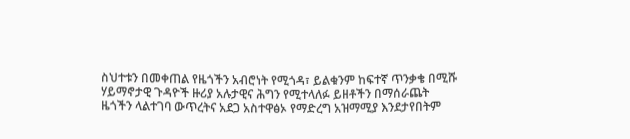ስህተቱን በመቀጠል የዜጎችን አብሮነት የሚጎዳ፣ ይልቁንም ከፍተኛ ጥንቃቄ በሚሹ ሃይማኖታዊ ጉዳዮች ዙሪያ አሉታዊና ሕግን የሚተላለፉ ይዘቶችን በማሰራጨት ዜጎችን ላልተገባ ውጥረትና አደጋ አስተዋፅኦ የማድረግ አዝማሚያ እንደታየበትም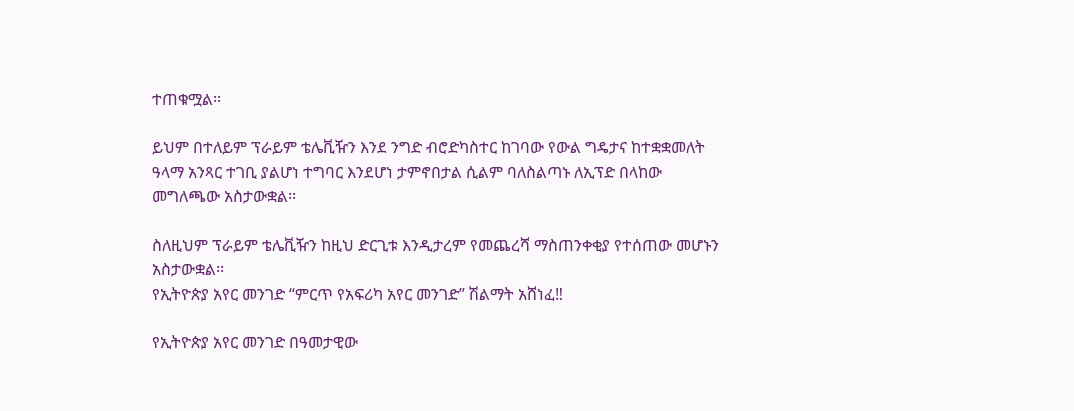ተጠቁሟል፡፡

ይህም በተለይም ፕራይም ቴሌቪዥን እንደ ንግድ ብሮድካስተር ከገባው የውል ግዴታና ከተቋቋመለት ዓላማ አንጻር ተገቢ ያልሆነ ተግባር እንደሆነ ታምኖበታል ሲልም ባለስልጣኑ ለኢፕድ በላከው መግለጫው አስታውቋል፡፡

ስለዚህም ፕራይም ቴሌቪዥን ከዚህ ድርጊቱ እንዲታረም የመጨረሻ ማስጠንቀቂያ የተሰጠው መሆኑን አስታውቋል፡፡
የኢትዮጵያ አየር መንገድ “ምርጥ የአፍሪካ አየር መንገድ” ሽልማት አሸነፈ‼

የኢትዮጵያ አየር መንገድ በዓመታዊው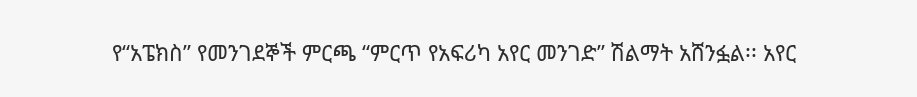የ“አፔክስ” የመንገደኞች ምርጫ “ምርጥ የአፍሪካ አየር መንገድ” ሽልማት አሸንፏል፡፡ አየር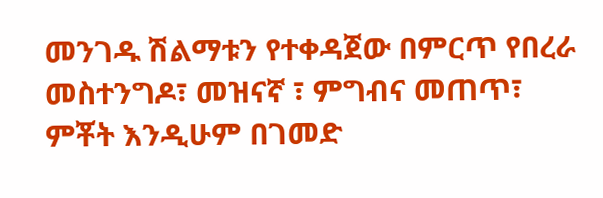መንገዱ ሽልማቱን የተቀዳጀው በምርጥ የበረራ መስተንግዶ፣ መዝናኛ ፣ ምግብና መጠጥ፣ ምቾት እንዲሁም በገመድ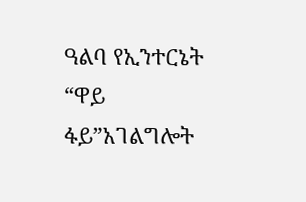ዓልባ የኢንተርኔት “ዋይ ፋይ”አገልግሎት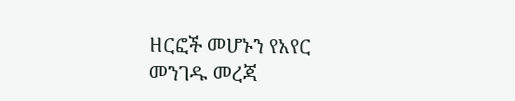ዘርፎች መሆኑን የአየር መንገዱ መረጃ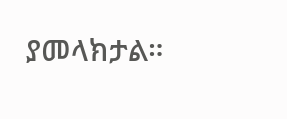ያመላክታል።